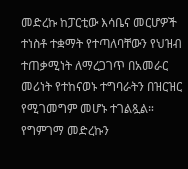መድረኩ ከፓርቲው እሳቤና መርሆዎች ተነስቶ ተቋማት የተጣለባቸውን የህዝብ ተጠቃሚነት ለማረጋገጥ በአመራር መሪነት የተከናወኑ ተግባራትን በዝርዝር የሚገመግም መሆኑ ተገልጿል።
የግምገማ መድረኩን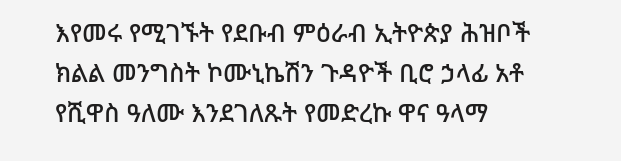እየመሩ የሚገኙት የደቡብ ምዕራብ ኢትዮጵያ ሕዝቦች ክልል መንግስት ኮሙኒኬሽን ጉዳዮች ቢሮ ኃላፊ አቶ የሺዋስ ዓለሙ እንደገለጹት የመድረኩ ዋና ዓላማ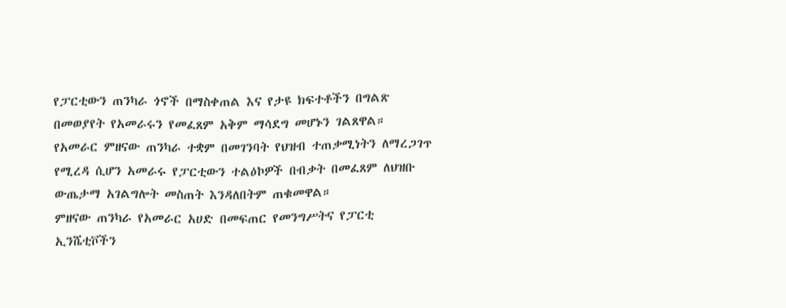የፓርቲውን ጠንካራ ጎኖች በማስቀጠል እና የታዩ ክፍተቶችን በግልጽ በመወያየት የአመራሩን የመፈጸም አቅም ማሳደግ መሆኑን ገልጸዋል።
የአመራር ምዘናው ጠንካራ ተቋም በመገንባት የህዝብ ተጠቃሚነትን ለማረጋገጥ የሚረዳ ሲሆን አመራሩ የፓርቲውን ተልዕኮዎች በብቃት በመፈጸም ለህዝቡ ውጤታማ አገልግሎት መስጠት እንዳለበትም ጠቁመዋል።
ምዘናው ጠንካራ የአመራር አሀድ በመፍጠር የመንግሥትና የፓርቲ ኢንሼቲቮችን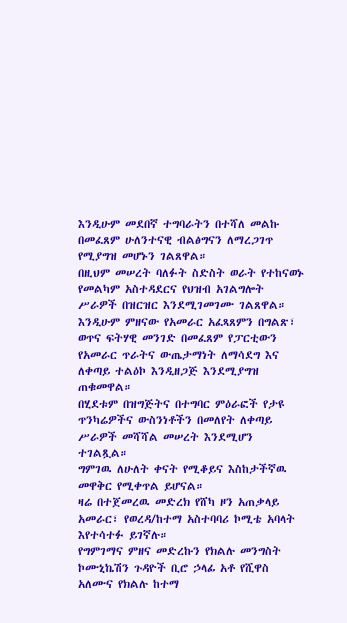እንዲሁም መደበኛ ተግባራትን በተሻለ መልኩ በመፈጸም ሁለንተናዊ ብልፅግናን ለማረጋገጥ የሚያግዝ መሆኑን ገልጸዋል።
በዚህም መሠረት ባለፉት ስድስት ወራት የተከናወኑ የመልካም አስተዳደርና የህዝብ አገልግሎት ሥራዎች በዝርዝር እንደሚገመገሙ ገልጸዋል።
እንዲሁም ምዘናው የአመራር አፈጻጸምን በግልጽ፣ ወጥና ፍትሃዊ መንገድ በመፈጸም የፓርቲውን የአመራር ጥራትና ውጤታማነት ለማሳደግ እና ለቀጣይ ተልዕኮ እንዲዘጋጅ እንደሚያግዝ ጠቁመዋል።
በሂደቱም በዝግጅትና በተግባር ምዕራፎች የታዩ ጥንካሬዎችና ውስንነቶችን በመለየት ለቀጣይ ሥራዎች መሻሻል መሠረት እንደሚሆን ተገልጿል።
ግምገዉ ለሁለት ቀናት የሚቆይና እስከታችኛዉ መዋቅር የሚቀጥል ይሆናል።
ዛሬ በተጀመረዉ መድረክ የሸካ ዞን አጠቃላይ አመራር፣ የወረዳ/ከተማ አስተባባሪ ኮሚቴ አባላት እየተሳተፉ ይገኛሉ።
የግምገማና ምዘና መድረኩን የክልሉ መንግስት ኮሙኒኬሽን ጉዳዮች ቢሮ ኃላፊ አቶ የሺዋስ አለሙና የክልሉ ከተማ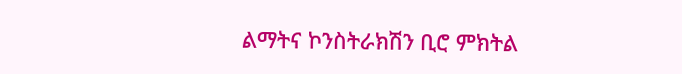ልማትና ኮንስትራክሽን ቢሮ ምክትል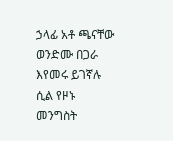ኃላፊ አቶ ጫናቸው ወንድሙ በጋራ እየመሩ ይገኛሉ ሲል የዞኑ መንግስት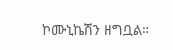ኮሙኒኬሽን ዘግቧል።